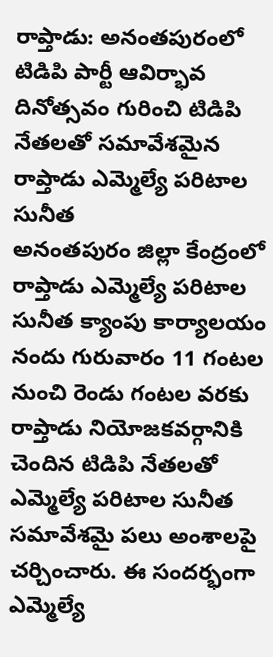రాప్తాడు: అనంతపురంలో టిడిపి పార్టీ ఆవిర్భావ దినోత్సవం గురించి టిడిపి నేతలతో సమావేశమైన రాప్తాడు ఎమ్మెల్యే పరిటాల సునీత
అనంతపురం జిల్లా కేంద్రంలో రాప్తాడు ఎమ్మెల్యే పరిటాల సునీత క్యాంపు కార్యాలయం నందు గురువారం 11 గంటల నుంచి రెండు గంటల వరకు రాప్తాడు నియోజకవర్గానికి చెందిన టిడిపి నేతలతో ఎమ్మెల్యే పరిటాల సునీత సమావేశమై పలు అంశాలపై చర్చించారు. ఈ సందర్భంగా ఎమ్మెల్యే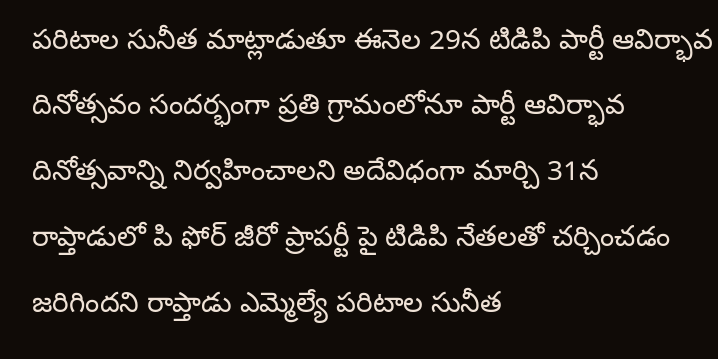పరిటాల సునీత మాట్లాడుతూ ఈనెల 29న టిడిపి పార్టీ ఆవిర్భావ దినోత్సవం సందర్భంగా ప్రతి గ్రామంలోనూ పార్టీ ఆవిర్భావ దినోత్సవాన్ని నిర్వహించాలని అదేవిధంగా మార్చి 31న రాప్తాడులో పి ఫోర్ జీరో ప్రాపర్టీ పై టిడిపి నేతలతో చర్చించడం జరిగిందని రాప్తాడు ఎమ్మెల్యే పరిటాల సునీత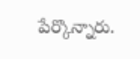పేర్కొన్నారు.